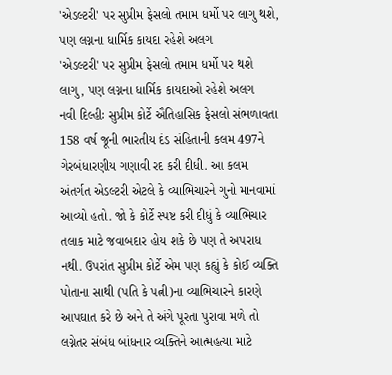'એડલ્ટરી' પર સુપ્રીમ ફેસલો તમામ ધર્મો પર લાગુ થશે, પણ લગ્નના ધાર્મિક કાયદા રહેશે અલગ
'એડલ્ટરી' પર સુપ્રીમ ફેસલો તમામ ધર્મો પર થશે લાગુ, પણ લગ્નના ધાર્મિક કાયદાઓ રહેશે અલગ
નવી દિલ્હીઃ સુપ્રીમ કોર્ટે ઐતિહાસિક ફેસલો સંભળાવતા 158 વર્ષ જૂની ભારતીય દંડ સંહિતાની કલમ 497ને ગેરબંધારણીય ગણાવી રદ કરી દીધી. આ કલમ અંતર્ગત એડલ્ટરી એટલે કે વ્યાભિચારને ગુનો માનવામાં આવ્યો હતો. જો કે કોર્ટે સ્પષ્ટ કરી દીધું કે વ્યાભિચાર તલાક માટે જવાબદાર હોય શકે છે પણ તે અપરાધ નથી. ઉપરાંત સુપ્રીમ કોર્ટે એમ પણ કહ્યું કે કોઈ વ્યક્તિ પોતાના સાથી (પતિ કે પત્ની)ના વ્યાભિચારને કારણે આપઘાત કરે છે અને તે અંગે પૂરતા પુરાવા મળે તો લગ્નેતર સંબંધ બાંધનાર વ્યક્તિને આત્મહત્યા માટે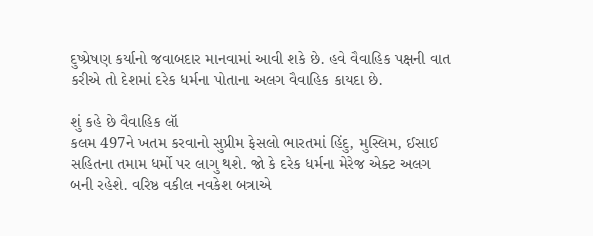દુષ્પ્રેષણ કર્યાનો જવાબદાર માનવામાં આવી શકે છે. હવે વૈવાહિક પક્ષની વાત કરીએ તો દેશમાં દરેક ધર્મના પોતાના અલગ વૈવાહિક કાયદા છે.

શું કહે છે વૈવાહિક લૉ
કલમ 497ને ખતમ કરવાનો સુપ્રીમ ફેસલો ભારતમાં હિંદુ, મુસ્લિમ, ઈસાઈ સહિતના તમામ ધર્મો પર લાગુ થશે. જો કે દરેક ધર્મના મેરેજ એક્ટ અલગ બની રહેશે. વરિષ્ઠ વકીલ નવકેશ બત્રાએ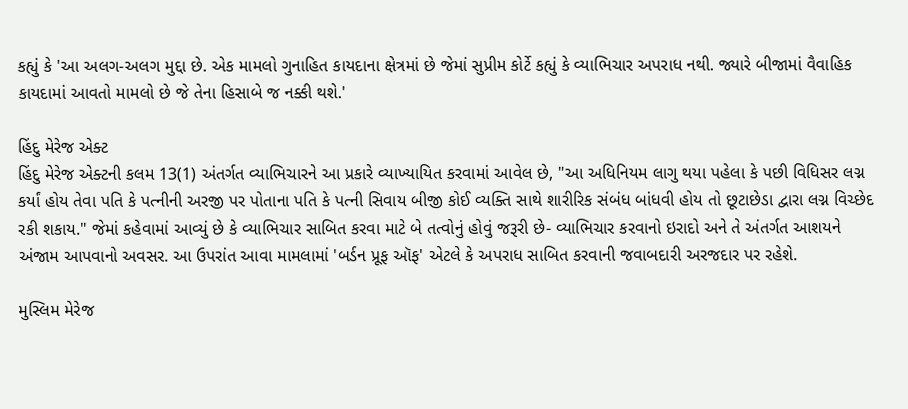કહ્યું કે 'આ અલગ-અલગ મુદ્દા છે. એક મામલો ગુનાહિત કાયદાના ક્ષેત્રમાં છે જેમાં સુપ્રીમ કોર્ટે કહ્યું કે વ્યાભિચાર અપરાધ નથી. જ્યારે બીજામાં વૈવાહિક કાયદામાં આવતો મામલો છે જે તેના હિસાબે જ નક્કી થશે.'

હિંદુ મેરેજ એક્ટ
હિંદુ મેરેજ એક્ટની કલમ 13(1) અંતર્ગત વ્યાભિચારને આ પ્રકારે વ્યાખ્યાયિત કરવામાં આવેલ છે, "આ અધિનિયમ લાગુ થયા પહેલા કે પછી વિધિસર લગ્ન કર્યાં હોય તેવા પતિ કે પત્નીની અરજી પર પોતાના પતિ કે પત્ની સિવાય બીજી કોઈ વ્યક્તિ સાથે શારીરિક સંબંધ બાંધવી હોય તો છૂટાછેડા દ્વારા લગ્ન વિચ્છેદ રકી શકાય." જેમાં કહેવામાં આવ્યું છે કે વ્યાભિચાર સાબિત કરવા માટે બે તત્વોનું હોવું જરૂરી છે- વ્યાભિચાર કરવાનો ઇરાદો અને તે અંતર્ગત આશયને અંજામ આપવાનો અવસર. આ ઉપરાંત આવા મામલામાં 'બર્ડન પ્રૂફ ઑફ' એટલે કે અપરાધ સાબિત કરવાની જવાબદારી અરજદાર પર રહેશે.

મુસ્લિમ મેરેજ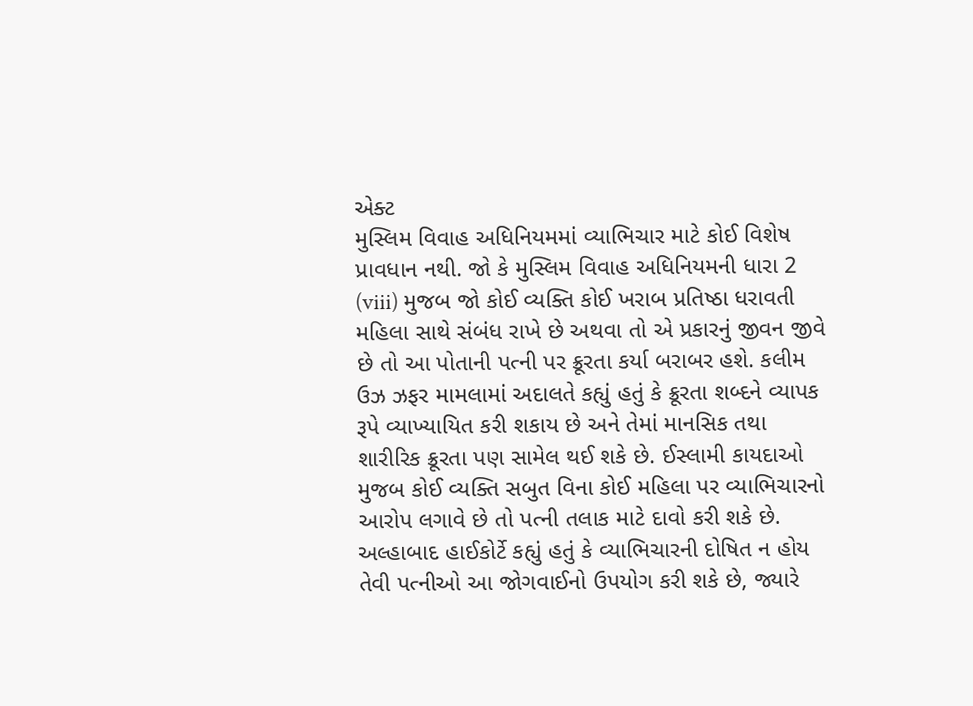એક્ટ
મુસ્લિમ વિવાહ અધિનિયમમાં વ્યાભિચાર માટે કોઈ વિશેષ પ્રાવધાન નથી. જો કે મુસ્લિમ વિવાહ અધિનિયમની ધારા 2 (viii) મુજબ જો કોઈ વ્યક્તિ કોઈ ખરાબ પ્રતિષ્ઠા ધરાવતી મહિલા સાથે સંબંધ રાખે છે અથવા તો એ પ્રકારનું જીવન જીવે છે તો આ પોતાની પત્ની પર ક્રૂરતા કર્યા બરાબર હશે. કલીમ ઉઝ ઝફર મામલામાં અદાલતે કહ્યું હતું કે ક્રૂરતા શબ્દને વ્યાપક રૂપે વ્યાખ્યાયિત કરી શકાય છે અને તેમાં માનસિક તથા શારીરિક ક્રૂરતા પણ સામેલ થઈ શકે છે. ઈસ્લામી કાયદાઓ મુજબ કોઈ વ્યક્તિ સબુત વિના કોઈ મહિલા પર વ્યાભિચારનો આરોપ લગાવે છે તો પત્ની તલાક માટે દાવો કરી શકે છે. અલ્હાબાદ હાઈકોર્ટે કહ્યું હતું કે વ્યાભિચારની દોષિત ન હોય તેવી પત્નીઓ આ જોગવાઈનો ઉપયોગ કરી શકે છે, જ્યારે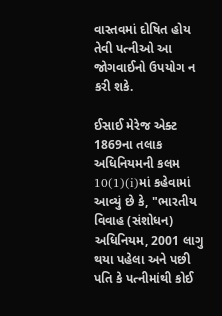વાસ્તવમાં દોષિત હોય તેવી પત્નીઓ આ જોગવાઈનો ઉપયોગ ન કરી શકે.

ઈસાઈ મેરેજ એક્ટ
1869ના તલાક અધિનિયમની કલમ 10(1)(i)માં કહેવામાં આવ્યું છે કે, "ભારતીય વિવાહ (સંશોધન) અધિનિયમ, 2001 લાગુ થયા પહેલા અને પછી પતિ કે પત્નીમાંથી કોઈ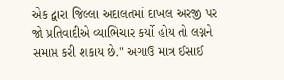એક દ્વારા જિલ્લા અદાલતમાં દાખલ અરજી પર જો પ્રતિવાદીએ વ્યાભિચાર કર્યો હોય તો લગ્નને સમાપ્ત કરી શકાય છે." અગાઉ માત્ર ઈસાઈ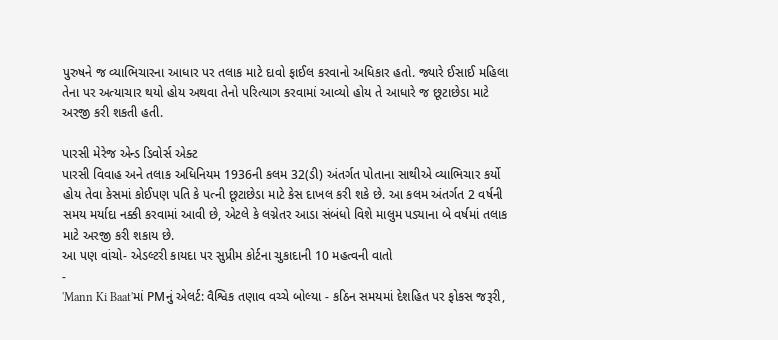પુરુષને જ વ્યાભિચારના આધાર પર તલાક માટે દાવો ફાઈલ કરવાનો અધિકાર હતો. જ્યારે ઈસાઈ મહિલા તેના પર અત્યાચાર થયો હોય અથવા તેનો પરિત્યાગ કરવામાં આવ્યો હોય તે આધારે જ છૂટાછેડા માટે અરજી કરી શકતી હતી.

પારસી મેરેજ એન્ડ ડિવોર્સ એક્ટ
પારસી વિવાહ અને તલાક અધિનિયમ 1936ની કલમ 32(ડી) અંતર્ગત પોતાના સાથીએ વ્યાભિચાર કર્યો હોય તેવા કેસમાં કોઈપણ પતિ કે પત્ની છૂટાછેડા માટે કેસ દાખલ કરી શકે છે. આ કલમ અંતર્ગત 2 વર્ષની સમય મર્યાદા નક્કી કરવામાં આવી છે, એટલે કે લગ્નેતર આડા સંબંધો વિશે માલુમ પડ્યાના બે વર્ષમાં તલાક માટે અરજી કરી શકાય છે.
આ પણ વાંચો- એડલ્ટરી કાયદા પર સુપ્રીમ કોર્ટના ચુકાદાની 10 મહત્વની વાતો
-
'Mann Ki Baat'માં PMનું એલર્ટ: વૈશ્વિક તણાવ વચ્ચે બોલ્યા - કઠિન સમયમાં દેશહિત પર ફોકસ જરૂરી,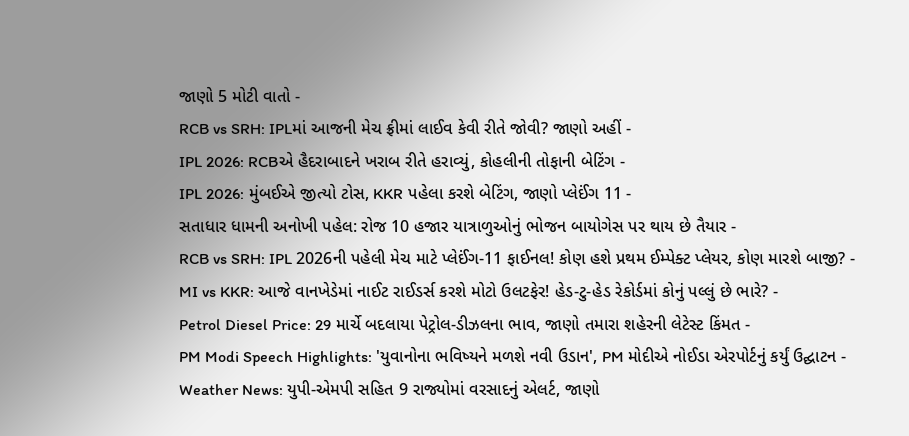જાણો 5 મોટી વાતો -
RCB vs SRH: IPLમાં આજની મેચ ફ્રીમાં લાઈવ કેવી રીતે જોવી? જાણો અહીં -
IPL 2026: RCBએ હૈદરાબાદને ખરાબ રીતે હરાવ્યું, કોહલીની તોફાની બેટિંગ -
IPL 2026: મુંબઈએ જીત્યો ટોસ, KKR પહેલા કરશે બેટિંગ, જાણો પ્લેઈંગ 11 -
સતાધાર ધામની અનોખી પહેલ: રોજ 10 હજાર યાત્રાળુઓનું ભોજન બાયોગેસ પર થાય છે તૈયાર -
RCB vs SRH: IPL 2026ની પહેલી મેચ માટે પ્લેઈંગ-11 ફાઈનલ! કોણ હશે પ્રથમ ઈમ્પેક્ટ પ્લેયર, કોણ મારશે બાજી? -
MI vs KKR: આજે વાનખેડેમાં નાઈટ રાઈડર્સ કરશે મોટો ઉલટફેર! હેડ-ટુ-હેડ રેકોર્ડમાં કોનું પલ્લું છે ભારે? -
Petrol Diesel Price: 29 માર્ચે બદલાયા પેટ્રોલ-ડીઝલના ભાવ, જાણો તમારા શહેરની લેટેસ્ટ કિંમત -
PM Modi Speech Highlights: 'યુવાનોના ભવિષ્યને મળશે નવી ઉડાન', PM મોદીએ નોઈડા એરપોર્ટનું કર્યું ઉદ્ઘાટન -
Weather News: યુપી-એમપી સહિત 9 રાજ્યોમાં વરસાદનું એલર્ટ, જાણો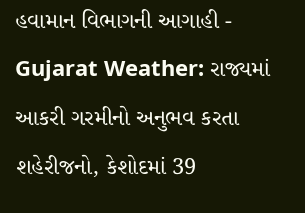હવામાન વિભાગની આગાહી -
Gujarat Weather: રાજ્યમાં આકરી ગરમીનો અનુભવ કરતા શહેરીજનો, કેશોદમાં 39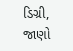ડિગ્રી, જાણો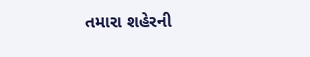તમારા શહેરની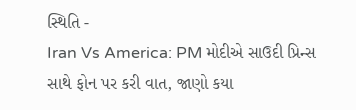સ્થિતિ -
Iran Vs America: PM મોદીએ સાઉદી પ્રિન્સ સાથે ફોન પર કરી વાત, જાણો કયા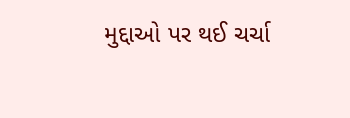મુદ્દાઓ પર થઈ ચર્ચા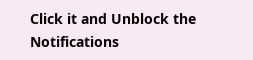Click it and Unblock the Notifications